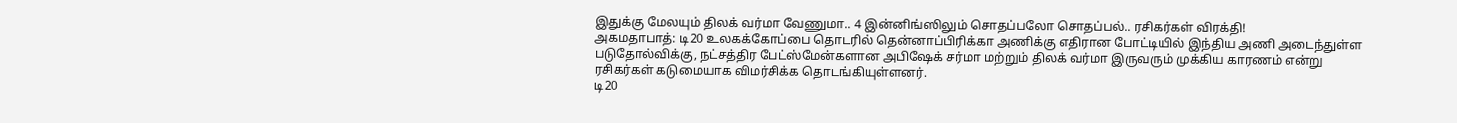இதுக்கு மேலயும் திலக் வர்மா வேணுமா.. 4 இன்னிங்ஸிலும் சொதப்பலோ சொதப்பல்.. ரசிகர்கள் விரக்தி!
அகமதாபாத்: டி20 உலகக்கோப்பை தொடரில் தென்னாப்பிரிக்கா அணிக்கு எதிரான போட்டியில் இந்திய அணி அடைந்துள்ள படுதோல்விக்கு, நட்சத்திர பேட்ஸ்மேன்களான அபிஷேக் சர்மா மற்றும் திலக் வர்மா இருவரும் முக்கிய காரணம் என்று ரசிகர்கள் கடுமையாக விமர்சிக்க தொடங்கியுள்ளனர்.
டி20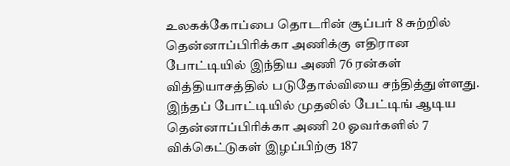உலகக்கோப்பை தொடரின் சூப்பர் 8 சுற்றில் தென்னாப்பிரிக்கா அணிக்கு எதிரான போட்டியில் இந்திய அணி 76 ரன்கள் வித்தியாசத்தில் படுதோல்வியை சந்தித்துள்ளது. இந்தப் போட்டியில் முதலில் பேட்டிங் ஆடிய தென்னாப்பிரிக்கா அணி 20 ஓவர்களில் 7 விக்கெட்டுகள் இழப்பிற்கு 187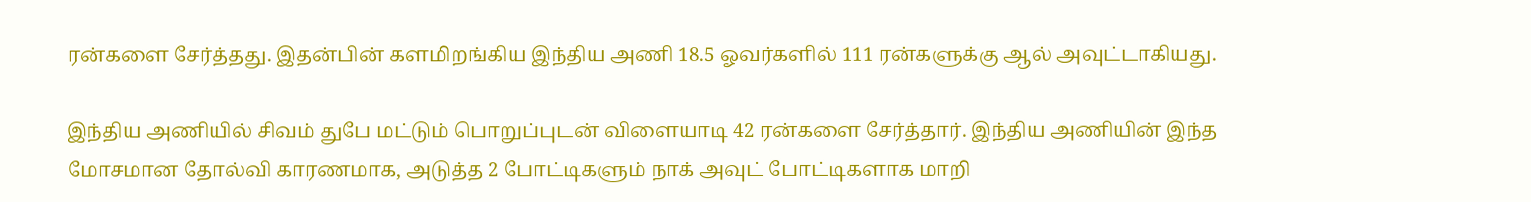ரன்களை சேர்த்தது. இதன்பின் களமிறங்கிய இந்திய அணி 18.5 ஓவர்களில் 111 ரன்களுக்கு ஆல் அவுட்டாகியது.

இந்திய அணியில் சிவம் துபே மட்டும் பொறுப்புடன் விளையாடி 42 ரன்களை சேர்த்தார். இந்திய அணியின் இந்த மோசமான தோல்வி காரணமாக, அடுத்த 2 போட்டிகளும் நாக் அவுட் போட்டிகளாக மாறி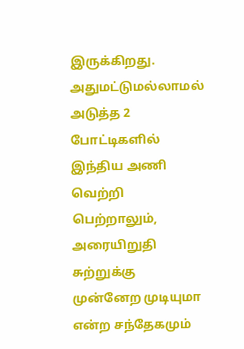இருக்கிறது. அதுமட்டுமல்லாமல் அடுத்த 2 போட்டிகளில் இந்திய அணி வெற்றி பெற்றாலும், அரையிறுதி சுற்றுக்கு முன்னேற முடியுமா என்ற சந்தேகமும்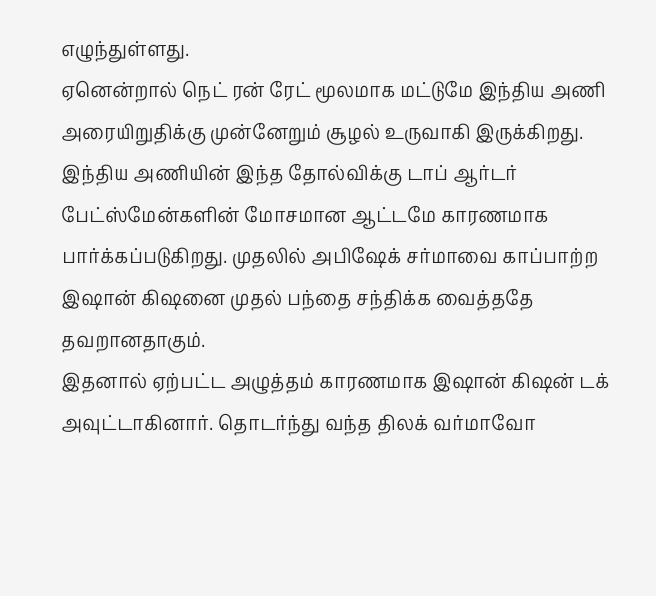எழுந்துள்ளது.
ஏனென்றால் நெட் ரன் ரேட் மூலமாக மட்டுமே இந்திய அணி அரையிறுதிக்கு முன்னேறும் சூழல் உருவாகி இருக்கிறது. இந்திய அணியின் இந்த தோல்விக்கு டாப் ஆர்டர் பேட்ஸ்மேன்களின் மோசமான ஆட்டமே காரணமாக பார்க்கப்படுகிறது. முதலில் அபிஷேக் சர்மாவை காப்பாற்ற இஷான் கிஷனை முதல் பந்தை சந்திக்க வைத்ததே தவறானதாகும்.
இதனால் ஏற்பட்ட அழுத்தம் காரணமாக இஷான் கிஷன் டக் அவுட்டாகினார். தொடர்ந்து வந்த திலக் வர்மாவோ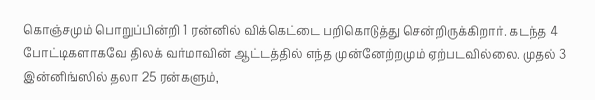கொஞ்சமும் பொறுப்பின்றி 1 ரன்னில் விக்கெட்டை பறிகொடுத்து சென்றிருக்கிறார். கடந்த 4 போட்டிகளாகவே திலக் வர்மாவின் ஆட்டத்தில் எந்த முன்னேற்றமும் ஏற்படவில்லை. முதல் 3 இன்னிங்ஸில் தலா 25 ரன்களும்,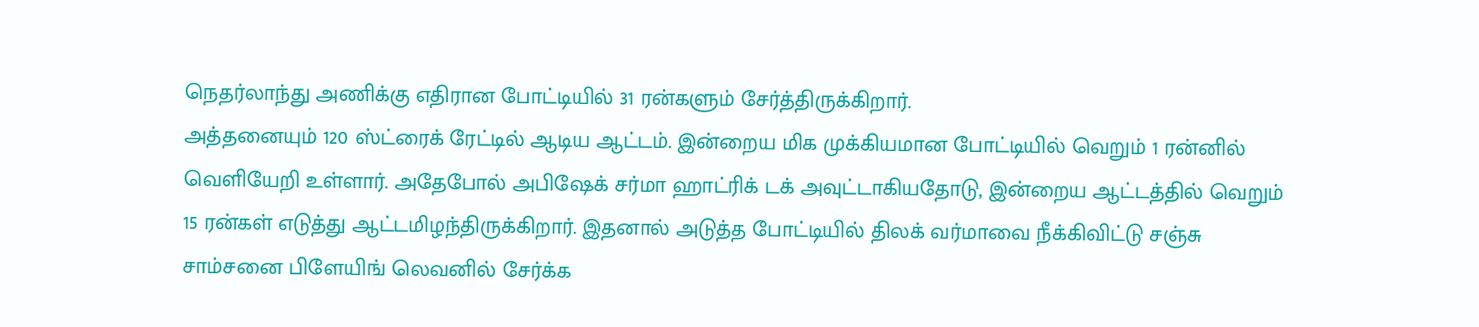நெதர்லாந்து அணிக்கு எதிரான போட்டியில் 31 ரன்களும் சேர்த்திருக்கிறார்.
அத்தனையும் 120 ஸ்ட்ரைக் ரேட்டில் ஆடிய ஆட்டம். இன்றைய மிக முக்கியமான போட்டியில் வெறும் 1 ரன்னில் வெளியேறி உள்ளார். அதேபோல் அபிஷேக் சர்மா ஹாட்ரிக் டக் அவுட்டாகியதோடு, இன்றைய ஆட்டத்தில் வெறும் 15 ரன்கள் எடுத்து ஆட்டமிழந்திருக்கிறார். இதனால் அடுத்த போட்டியில் திலக் வர்மாவை நீக்கிவிட்டு சஞ்சு சாம்சனை பிளேயிங் லெவனில் சேர்க்க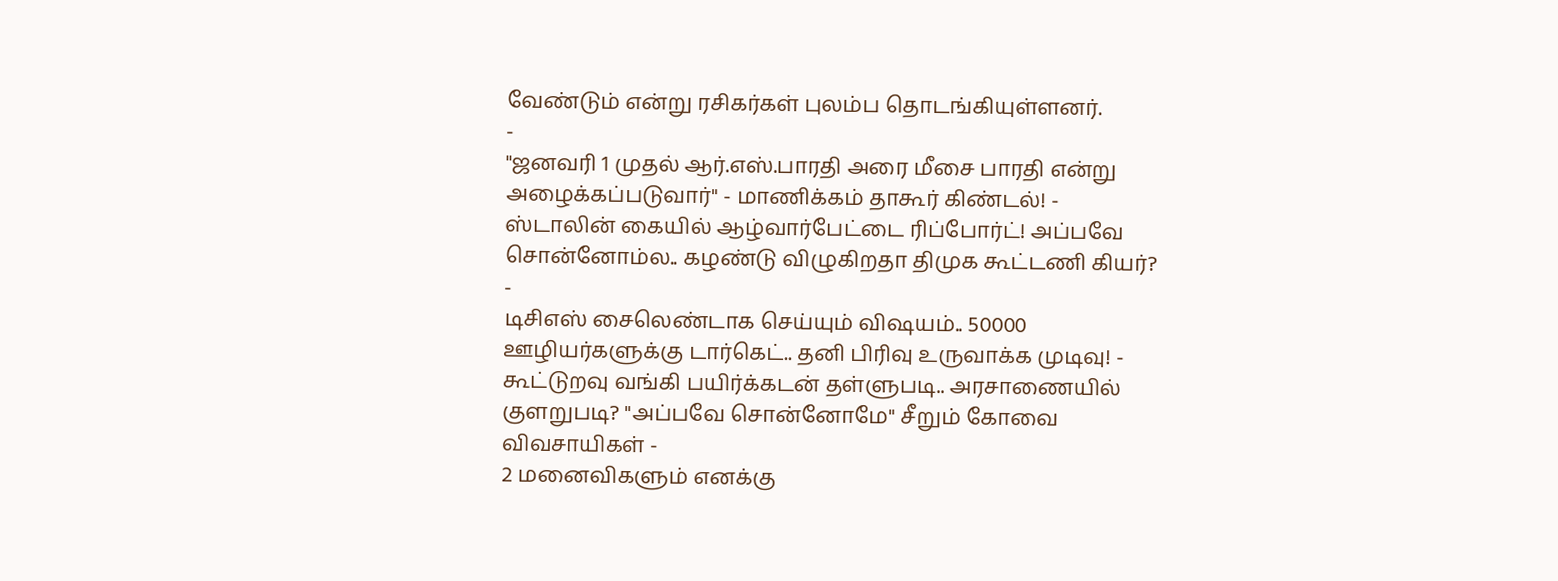வேண்டும் என்று ரசிகர்கள் புலம்ப தொடங்கியுள்ளனர்.
-
"ஜனவரி 1 முதல் ஆர்.எஸ்.பாரதி அரை மீசை பாரதி என்று அழைக்கப்படுவார்" - மாணிக்கம் தாகூர் கிண்டல்! -
ஸ்டாலின் கையில் ஆழ்வார்பேட்டை ரிப்போர்ட்! அப்பவே சொன்னோம்ல.. கழண்டு விழுகிறதா திமுக கூட்டணி கியர்? -
டிசிஎஸ் சைலெண்டாக செய்யும் விஷயம்.. 50000 ஊழியர்களுக்கு டார்கெட்.. தனி பிரிவு உருவாக்க முடிவு! -
கூட்டுறவு வங்கி பயிர்க்கடன் தள்ளுபடி.. அரசாணையில் குளறுபடி? "அப்பவே சொன்னோமே" சீறும் கோவை விவசாயிகள் -
2 மனைவிகளும் எனக்கு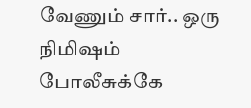வேணும் சார்.. ஒரு நிமிஷம் போலீசுக்கே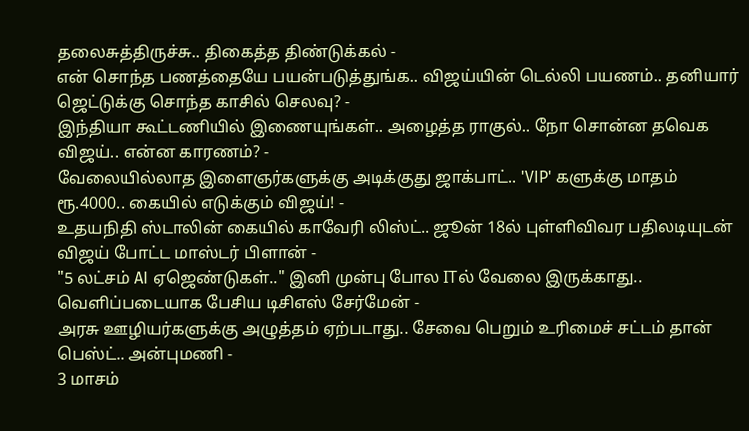தலைசுத்திருச்சு.. திகைத்த திண்டுக்கல் -
என் சொந்த பணத்தையே பயன்படுத்துங்க.. விஜய்யின் டெல்லி பயணம்.. தனியார் ஜெட்டுக்கு சொந்த காசில் செலவு? -
இந்தியா கூட்டணியில் இணையுங்கள்.. அழைத்த ராகுல்.. நோ சொன்ன தவெக விஜய்.. என்ன காரணம்? -
வேலையில்லாத இளைஞர்களுக்கு அடிக்குது ஜாக்பாட்.. 'VIP' களுக்கு மாதம் ரூ.4000.. கையில் எடுக்கும் விஜய்! -
உதயநிதி ஸ்டாலின் கையில் காவேரி லிஸ்ட்.. ஜூன் 18ல் புள்ளிவிவர பதிலடியுடன் விஜய் போட்ட மாஸ்டர் பிளான் -
"5 லட்சம் AI ஏஜெண்டுகள்.." இனி முன்பு போல ITல் வேலை இருக்காது.. வெளிப்படையாக பேசிய டிசிஎஸ் சேர்மேன் -
அரசு ஊழியர்களுக்கு அழுத்தம் ஏற்படாது.. சேவை பெறும் உரிமைச் சட்டம் தான் பெஸ்ட்.. அன்புமணி -
3 மாசம்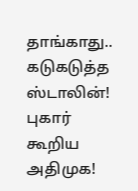தாங்காது.. கடுகடுத்த ஸ்டாலின்! புகார் கூறிய அதிமுக!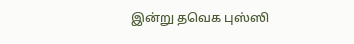இன்று தவெக புஸ்ஸி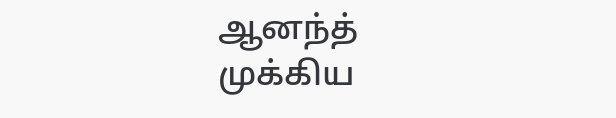ஆனந்த் முக்கிய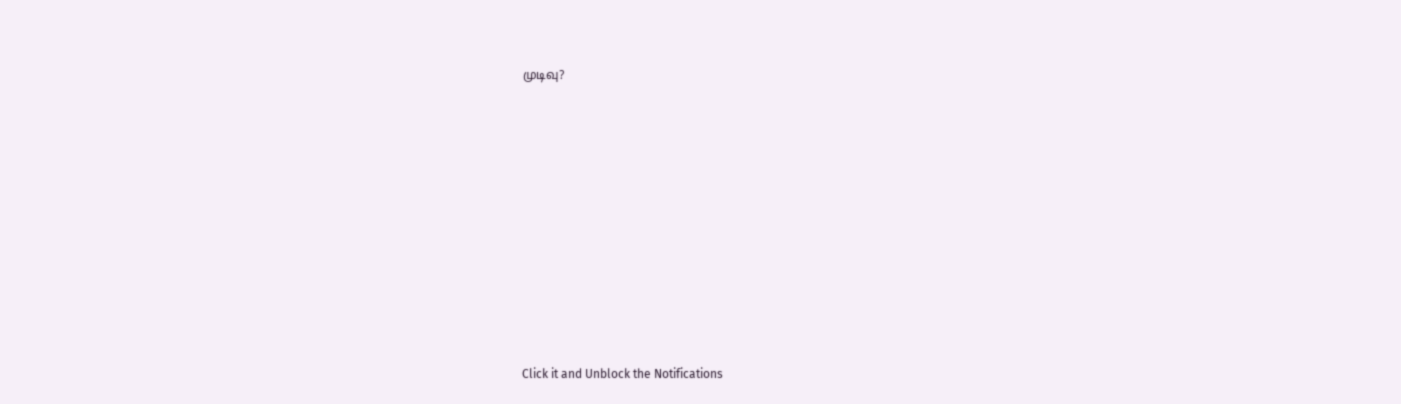முடிவு?












Click it and Unblock the Notifications